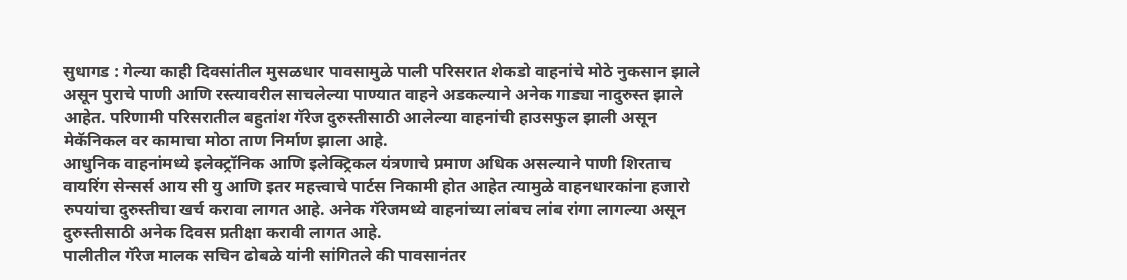सुधागड : गेल्या काही दिवसांतील मुसळधार पावसामुळे पाली परिसरात शेकडो वाहनांचे मोठे नुकसान झाले असून पुराचे पाणी आणि रस्त्यावरील साचलेल्या पाण्यात वाहने अडकल्याने अनेक गाड्या नादुरुस्त झाले आहेत. परिणामी परिसरातील बहुतांश गॅरेज दुरुस्तीसाठी आलेल्या वाहनांची हाउसफुल झाली असून मेकॅनिकल वर कामाचा मोठा ताण निर्माण झाला आहे.
आधुनिक वाहनांमध्ये इलेक्ट्रॉनिक आणि इलेक्ट्रिकल यंत्रणाचे प्रमाण अधिक असल्याने पाणी शिरताच वायरिंग सेन्सर्स आय सी यु आणि इतर महत्त्वाचे पार्टस निकामी होत आहेत त्यामुळे वाहनधारकांना हजारो रुपयांचा दुरुस्तीचा खर्च करावा लागत आहे. अनेक गॅरेजमध्ये वाहनांच्या लांबच लांब रांगा लागल्या असून दुरुस्तीसाठी अनेक दिवस प्रतीक्षा करावी लागत आहे.
पालीतील गॅरेज मालक सचिन ढोबळे यांनी सांगितले की पावसानंतर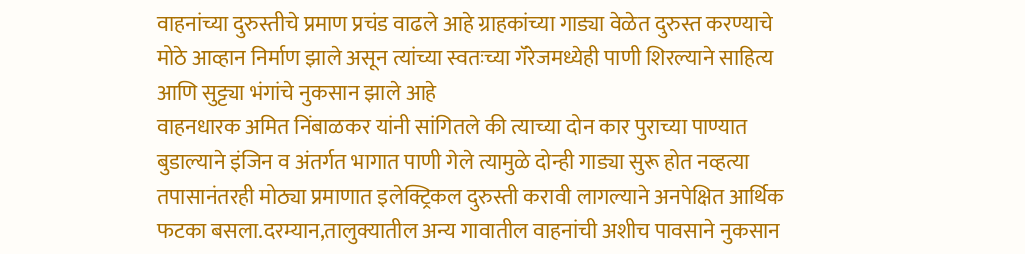वाहनांच्या दुरुस्तीचे प्रमाण प्रचंड वाढले आहे ग्राहकांच्या गाड्या वेळेत दुरुस्त करण्याचे मोठे आव्हान निर्माण झाले असून त्यांच्या स्वतःच्या गॅरेजमध्येही पाणी शिरल्याने साहित्य आणि सुट्ट्या भंगांचे नुकसान झाले आहे
वाहनधारक अमित निंबाळकर यांनी सांगितले की त्याच्या दोन कार पुराच्या पाण्यात बुडाल्याने इंजिन व अंतर्गत भागात पाणी गेले त्यामुळे दोन्ही गाड्या सुरू होत नव्हत्या तपासानंतरही मोठ्या प्रमाणात इलेक्ट्रिकल दुरुस्ती करावी लागल्याने अनपेक्षित आर्थिक फटका बसला.दरम्यान,तालुक्यातील अन्य गावातील वाहनांची अशीच पावसाने नुकसान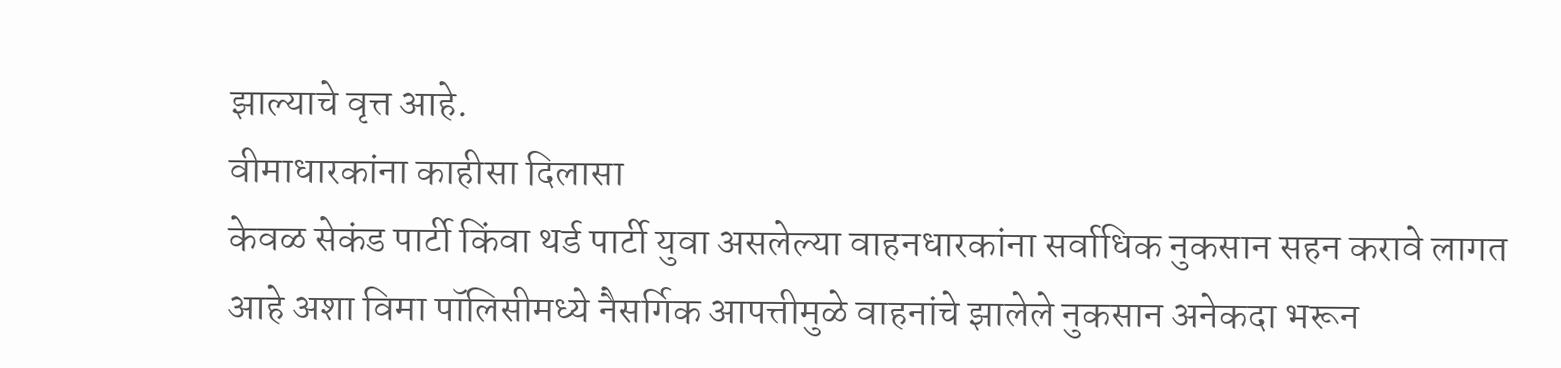झाल्याचे वृत्त आहे.
वीमाधारकांना काहीसा दिलासा
केवळ सेकंड पार्टी किंवा थर्ड पार्टी युवा असलेल्या वाहनधारकांना सर्वाधिक नुकसान सहन करावे लागत आहे अशा विमा पॉलिसीमध्ये नैसर्गिक आपत्तीमुळे वाहनांचे झालेले नुकसान अनेकदा भरून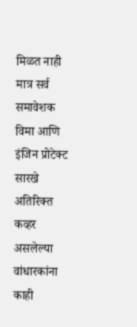मिळत नाही मात्र सर्व समावेशक विमा आणि इंजिन प्रोटेक्ट सारखे अतिरिक्त कव्हर असलेल्या वांधारकांना काही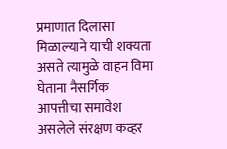प्रमाणात दिलासा मिळाल्याने याची शक्यता असते त्यामुळे वाहन विमा घेताना नैसर्गिक आपत्तीचा समावेश असलेले संरक्षण कव्हर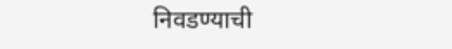निवडण्याची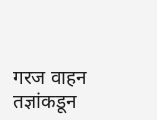गरज वाहन तज्ञांकडून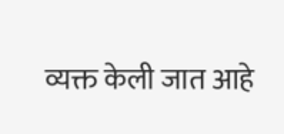व्यक्त केली जात आहे